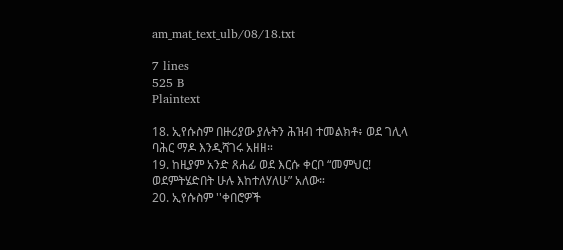am_mat_text_ulb/08/18.txt

7 lines
525 B
Plaintext

18. ኢየሱስም በዙሪያው ያሉትን ሕዝብ ተመልክቶ፥ ወደ ገሊላ
ባሕር ማዶ እንዲሻገሩ አዘዘ።
19. ከዚያም አንድ ጸሐፊ ወደ እርሱ ቀርቦ “መምህር!
ወደምትሄድበት ሁሉ እከተለሃለሁ” አለው።
20. ኢየሱስም ''ቀበሮዎች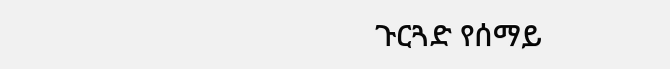ጉርጓድ የሰማይ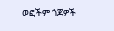ወፎችም ጎጆዎች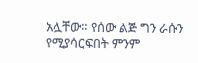አሏቸው። የሰው ልጅ ግን ራሱን የሚያሳርፍበት ምንም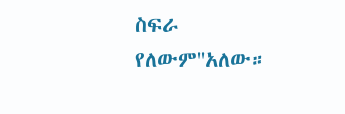ስፍራ
የለውም''አለው።